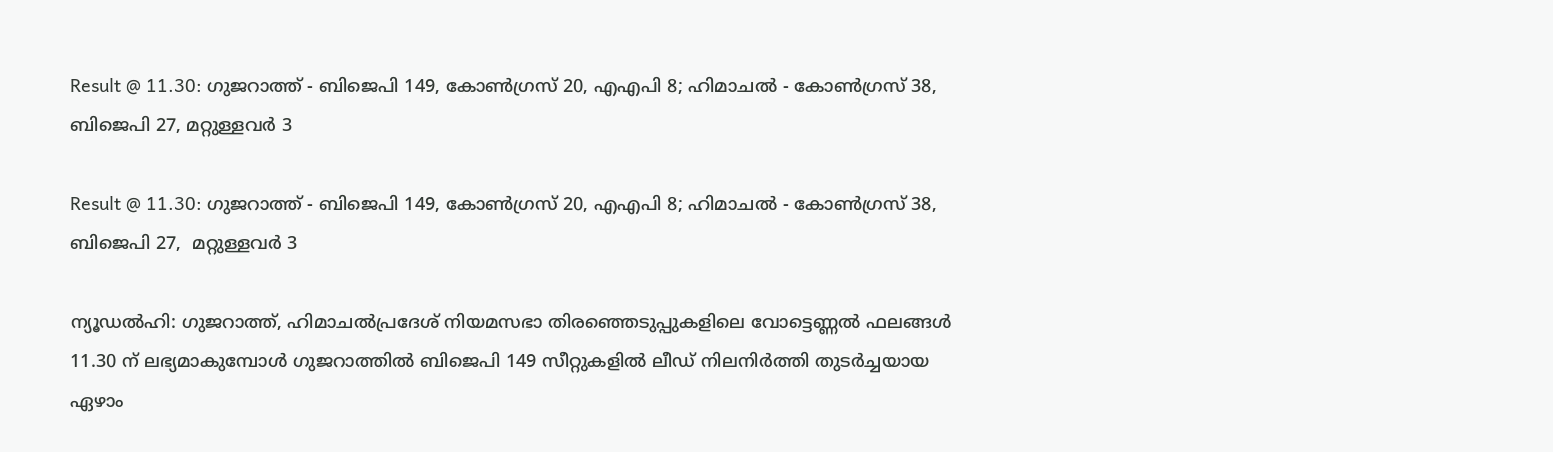Result @ 11.30: ഗുജറാത്ത് - ബിജെപി 149, കോണ്‍ഗ്രസ് 20, എഎപി 8; ഹിമാചല്‍ - കോണ്‍ഗ്രസ് 38, ബിജെപി 27, മറ്റുള്ളവര്‍ 3

Result @ 11.30: ഗുജറാത്ത് - ബിജെപി 149, കോണ്‍ഗ്രസ് 20, എഎപി 8; ഹിമാചല്‍ - കോണ്‍ഗ്രസ് 38, ബിജെപി 27,  മറ്റുള്ളവര്‍ 3

ന്യൂഡല്‍ഹി: ഗുജറാത്ത്, ഹിമാചല്‍പ്രദേശ് നിയമസഭാ തിരഞ്ഞെടുപ്പുകളിലെ വോട്ടെണ്ണല്‍ ഫലങ്ങള്‍ 11.30 ന് ലഭ്യമാകുമ്പോള്‍ ഗുജറാത്തില്‍ ബിജെപി 149 സീറ്റുകളില്‍ ലീഡ് നിലനിര്‍ത്തി തുടര്‍ച്ചയായ ഏഴാം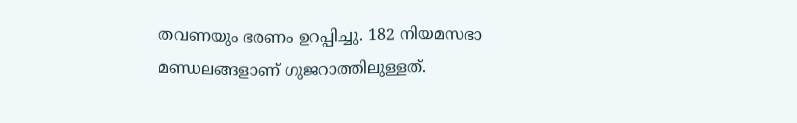തവണയും ഭരണം ഉറപ്പിച്ചു. 182 നിയമസഭാ മണ്ഡലങ്ങളാണ് ഗുജറാത്തിലുള്ളത്.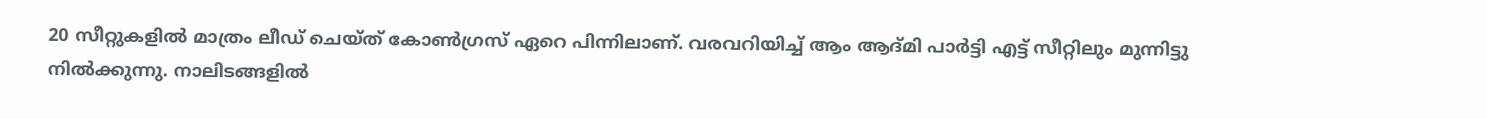20 സീറ്റുകളില്‍ മാത്രം ലീഡ് ചെയ്ത് കോണ്‍ഗ്രസ് ഏറെ പിന്നിലാണ്. വരവറിയിച്ച് ആം ആദ്മി പാര്‍ട്ടി എട്ട് സീറ്റിലും മുന്നിട്ടു നില്‍ക്കുന്നു. നാലിടങ്ങളില്‍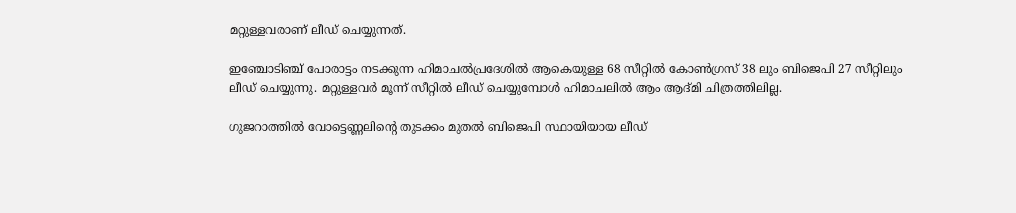മറ്റുള്ളവരാണ് ലീഡ് ചെയ്യുന്നത്.

ഇഞ്ചോടിഞ്ച് പോരാട്ടം നടക്കുന്ന ഹിമാചല്‍പ്രദേശില്‍ ആകെയുള്ള 68 സീറ്റില്‍ കോണ്‍ഗ്രസ് 38 ലും ബിജെപി 27 സീറ്റിലും ലീഡ് ചെയ്യുന്നു. മറ്റുള്ളവര്‍ മൂന്ന് സീറ്റില്‍ ലീഡ് ചെയ്യുമ്പോള്‍ ഹിമാചലില്‍ ആം ആദ്മി ചിത്രത്തിലില്ല.

ഗുജറാത്തില്‍ വോട്ടെണ്ണലിന്റെ തുടക്കം മുതല്‍ ബിജെപി സ്ഥായിയായ ലീഡ്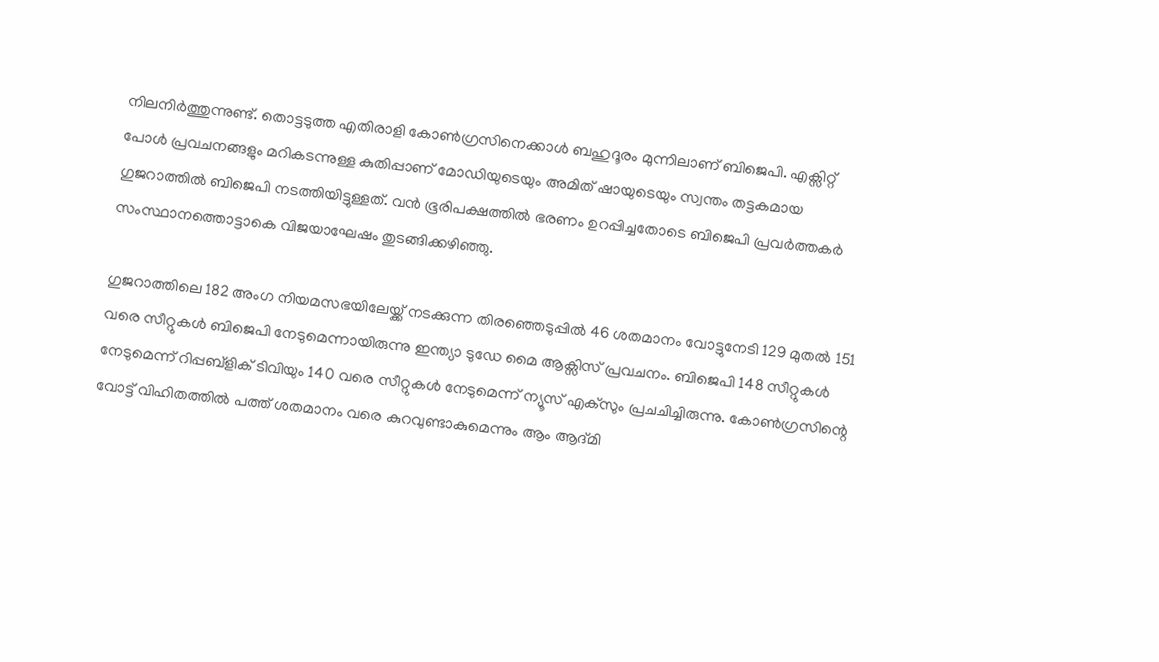നിലനിര്‍ത്തുന്നുണ്ട്. തൊട്ടടുത്ത എതിരാളി കോണ്‍ഗ്രസിനെക്കാള്‍ ബഹുദൂരം മുന്നിലാണ് ബിജെപി. എക്സിറ്റ് പോള്‍ പ്രവചനങ്ങളും മറികടന്നുള്ള കുതിപ്പാണ് മോഡിയുടെയും അമിത് ഷായുടെയും സ്വന്തം തട്ടകമായ ഗുജറാത്തില്‍ ബിജെപി നടത്തിയിട്ടുള്ളത്. വന്‍ ഭൂരിപക്ഷത്തില്‍ ഭരണം ഉറപ്പിച്ചതോടെ ബിജെപി പ്രവര്‍ത്തകര്‍ സംസ്ഥാനത്തൊട്ടാകെ വിജയാഘേഷം തുടങ്ങിക്കഴിഞ്ഞു.

ഗുജറാത്തിലെ 182 അംഗ നിയമസഭയിലേയ്ക്ക് നടക്കുന്ന തിരഞ്ഞെടുപ്പില്‍ 46 ശതമാനം വോട്ടുനേടി 129 മുതല്‍ 151 വരെ സീറ്റുകള്‍ ബിജെപി നേടുമെന്നായിരുന്നു ഇന്ത്യാ ടുഡേ മൈ ആക്സിസ് പ്രവചനം. ബിജെപി 148 സീറ്റുകള്‍ നേടുമെന്ന് റിപ്പബ്‌ളിക് ടിവിയും 140 വരെ സീറ്റുകള്‍ നേടുമെന്ന് ന്യൂസ് എക്സും പ്രചചിച്ചിരുന്നു. കോണ്‍ഗ്രസിന്റെ വോട്ട് വിഹിതത്തില്‍ പത്ത് ശതമാനം വരെ കുറവുണ്ടാകുമെന്നും ആം ആദ്മി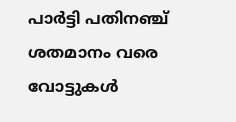പാര്‍ട്ടി പതിനഞ്ച് ശതമാനം വരെ വോട്ടുകള്‍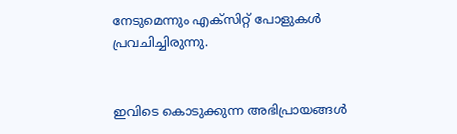നേടുമെന്നും എക്സിറ്റ് പോളുകള്‍ പ്രവചിച്ചിരുന്നു.


ഇവിടെ കൊടുക്കുന്ന അഭിപ്രായങ്ങള്‍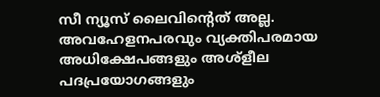സീ ന്യൂസ് ലൈവിന്റെത് അല്ല. അവഹേളനപരവും വ്യക്തിപരമായ അധിക്ഷേപങ്ങളും അശ്‌ളീല പദപ്രയോഗങ്ങളും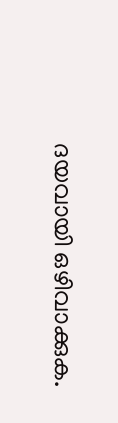ദയവായി ഒഴിവാക്കുക.